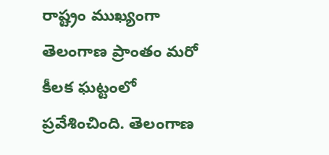రాష్ట్రం ముఖ్యంగా తెలంగాణ ప్రాంతం మరో కీలక ఘట్టంలో ప్రవేశించింది. తెలంగాణ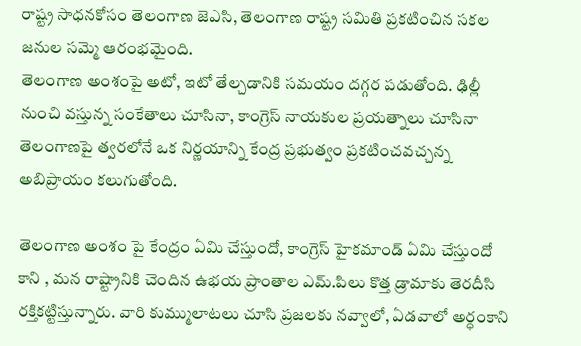రాష్ట్ర సాధనకోసం తెలంగాణ జెఎసి, తెలంగాణ రాష్ట్ర సమితి ప్రకటించిన సకల జనుల సమ్మె ఆరంభమైంది.
తెలంగాణ అంశంపై అటో, ఇటో తేల్చడానికి సమయం దగ్గర పడుతోంది. ఢిల్లీ నుంచి వస్తున్న సంకేతాలు చూసినా, కాంగ్రెస్ నాయకుల ప్రయత్నాలు చూసినా తెలంగాణపై త్వరలోనే ఒక నిర్ణయాన్ని కేంద్ర ప్రభుత్వం ప్రకటించవచ్చన్న అబిప్రాయం కలుగుతోంది.

తెలంగాణ అంశం పై కేంద్రం ఏమి చేస్తుందో, కాంగ్రెస్ హైకమాండ్ ఏమి చేస్తుందో కాని , మన రాష్ట్రానికి చెందిన ఉభయ ప్రాంతాల ఎమ్.పిలు కొత్త డ్రామాకు తెరదీసి రక్తికట్టిస్తున్నారు. వారి కుమ్ములాటలు చూసి ప్రజలకు నవ్వాలో, ఏడవాలో అర్ధంకాని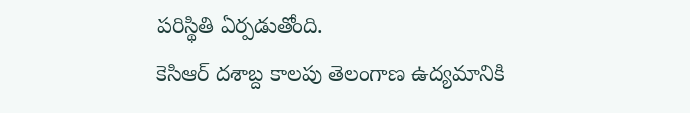పరిస్థితి ఏర్పడుతోంది.
కెసిఆర్ దశాబ్ద కాలపు తెలంగాణ ఉద్యమానికి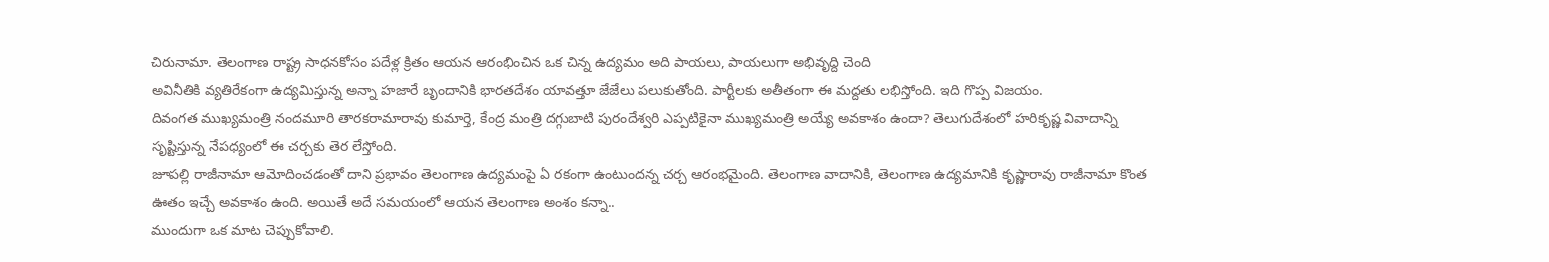చిరునామా. తెలంగాణ రాష్ట్ర సాధనకోసం పదేళ్ల క్రితం ఆయన ఆరంభించిన ఒక చిన్న ఉద్యమం అది పాయలు, పాయలుగా అభివృద్ది చెంది
అవినీతికి వ్యతిరేకంగా ఉద్యమిస్తున్న అన్నా హజారే బృందానికి భారతదేశం యావత్తూ జేజేలు పలుకుతోంది. పార్టీలకు అతీతంగా ఈ మద్దతు లభిస్తోంది. ఇది గొప్ప విజయం.
దివంగత ముఖ్యమంత్రి నందమూరి తారకరామారావు కుమార్తె, కేంద్ర మంత్రి దగ్గుబాటి పురందేశ్వరి ఎప్పటికైనా ముఖ్యమంత్రి అయ్యే అవకాశం ఉందా? తెలుగుదేశంలో హరికృష్ణ వివాదాన్ని సృష్టిస్తున్న నేపధ్యంలో ఈ చర్చకు తెర లేస్తోంది.
జూపల్లి రాజీనామా ఆమోదించడంతో దాని ప్రభావం తెలంగాణ ఉద్యమంపై ఏ రకంగా ఉంటుందన్న చర్చ ఆరంభమైంది. తెలంగాణ వాదానికి, తెలంగాణ ఉద్యమానికి కృష్ణారావు రాజీనామా కొంత ఊతం ఇచ్చే అవకాశం ఉంది. అయితే అదే సమయంలో ఆయన తెలంగాణ అంశం కన్నా..
ముందుగా ఒక మాట చెప్పుకోవాలి.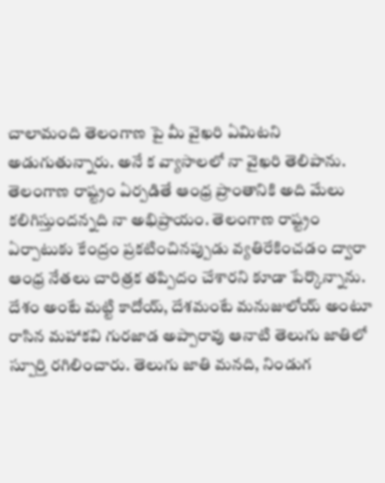చాలామంది తెలంగాణ పై మీ వైఖరి ఏమిటని అడుగుతున్నారు. అనే క వ్యాసాలలో నా వైఖరి తెలిపాను. తెలంగాణ రాష్ట్రం ఏర్పడితే ఆంధ్ర ప్రాంతానికి అది మేలు కలిగిస్తుందన్నది నా అభిప్రాయం. తెలంగాణ రాష్ట్రం ఏర్పాటుకు కేంద్రం ప్రకటించినప్పుడు వ్యతిరేకించడం ద్వారా ఆంధ్ర నేతలు చారిత్రక తప్పిదం చేశారని కూడా పేర్కొన్నాను.
దేశం అంటే మట్టి కాదోయ్, దేశమంటే మనుజులోయ్ అంటూ రాసిన మహాకవి గురజాడ అప్పారావు ఆనాటి తెలుగు జాతిలో స్పూర్తి రగిలించారు. తెలుగు జాతి మనది, నిండుగ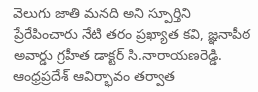వెలుగు జాతి మనది అని స్పూర్తిని ప్రేరేపించారు నేటి తరం ప్రఖ్యాత కవి, జ్ఞనాపీఠ అవార్డు గ్రహీత డాక్టర్ సి.నారాయణరెడ్డి.
ఆంధ్రప్రదేశ్ ఆవిర్భావం తర్వాత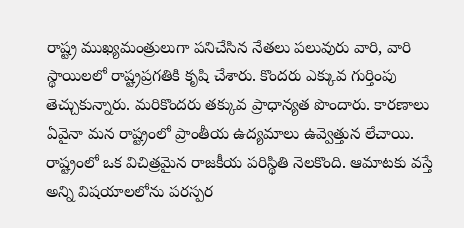రాష్ట్ర ముఖ్యమంత్రులుగా పనిచేసిన నేతలు పలువురు వారి, వారి స్థాయిలలో రాష్ట్రప్రగతికి కృషి చేశారు. కొందరు ఎక్కువ గుర్తింపు తెచ్చుకున్నారు. మరికొందరు తక్కువ ప్రాధాన్యత పొందారు. కారణాలు ఏవైనా మన రాష్ట్రంలో ప్రాంతీయ ఉద్యమాలు ఉవ్వెత్తున లేచాయి.
రాష్ట్రంలో ఒక విచిత్రమైన రాజకీయ పరిస్థితి నెలకొంది. ఆమాటకు వస్తే అన్ని విషయాలలోను పరస్పర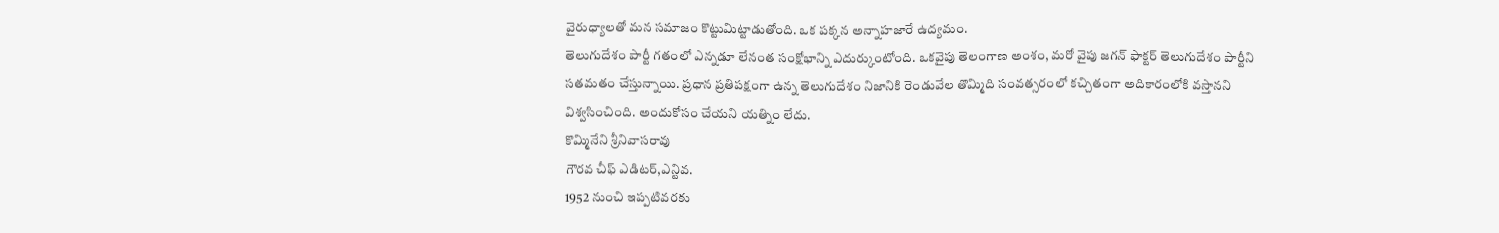వైరుధ్యాలతో మన సమాజం కొట్టుమిట్టాడుతోంది. ఒక పక్కన అన్నాహజారే ఉద్యమం.
తెలుగుదేశం పార్టీ గతంలో ఎన్నడూ లేనంత సంక్షోభాన్ని ఎదుర్కుంటోంది. ఒకవైపు తెలంగాణ అంశం, మరో వైపు జగన్ ఫాక్టర్ తెలుగుదేశం పార్టీని సతమతం చేస్తున్నాయి. ప్రధాన ప్రతిపక్షంగా ఉన్న తెలుగుదేశం నిజానికి రెండువేల తొమ్మిది సంవత్సరంలో కచ్చితంగా అదికారంలోకి వస్తానని విశ్వసించింది. అందుకోసం చేయని యత్నిం లేదు.
కొమ్మినేని శ్రీనివాసరావు
గౌరవ చీఫ్ ఎడిటర్,ఎన్టివ.
1952 నుంచి ఇప్పటివరకు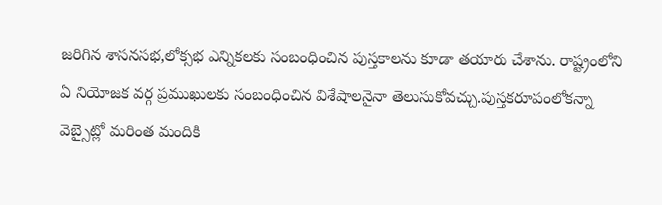జరిగిన శాసనసభ,లోక్సభ ఎన్నికలకు సంబంధించిన పుస్తకాలను కూడా తయారు చేశాను. రాష్ట్రంలోని ఏ నియోజక వర్గ ప్రముఖులకు సంబంధించిన విశేషాలనైనా తెలుసుకోవచ్చు.పుస్తకరూపంలోకన్నా వెబ్సైట్లో మరింత మందికి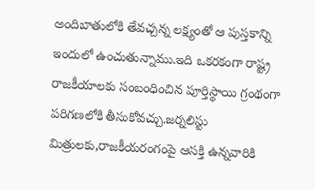అందిబాతులోకి తేవచ్చన్న లక్ష్యంతో ఆ పుస్తకాన్ని ఇందులో ఉంచుతున్నాము.ఇది ఒకరకంగా రాష్ట్ర రాజకీయాలకు సంబంధించిన పూర్తిస్థాయి గ్రంథంగా పరిగణలోకి తీసుకోవచ్చు.జర్నలిస్టు మిత్రులకు,రాజకీయరంగంపై ఆసక్తి ఉన్నవారికి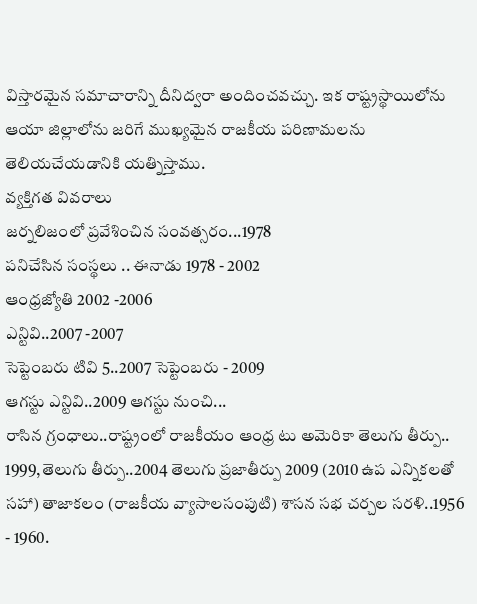విస్తారమైన సమాచారాన్ని దీనిద్వరా అందించవచ్చు. ఇక రాష్ట్రస్థాయిలోను ఆయా జిల్లాలోను జరిగే ముఖ్యమైన రాజకీయ పరిణామలను తెలియచేయడానికి యత్నిస్తాము.
వ్యక్తిగత వివరాలు
జర్నలిజంలో ప్రవేశించిన సంవత్సరం...1978
పనిచేసిన సంస్థలు .. ఈనాడు 1978 - 2002
ఆంధ్రజ్యోతి 2002 -2006
ఎన్టివి..2007 -2007
సెప్టెంబరు టివి 5..2007 సెప్టెంబరు - 2009
ఆగస్టు ఎన్టివి..2009 ఆగస్టు నుంచి...
రాసిన గ్రంధాలు..రాష్ట్రంలో రాజకీయం ఆంధ్ర టు అమెరికా తెలుగు తీర్పు.. 1999,తెలుగు తీర్పు..2004 తెలుగు ప్రజాతీర్పు 2009 (2010 ఉప ఎన్నికలతో సహా) తాజాకలం (రాజకీయ వ్యాసాలసంపుటి) శాసన సభ చర్చల సరళి..1956 - 1960.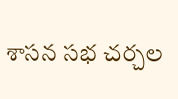శాసన సభ చర్చల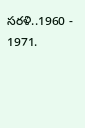సరళి..1960 - 1971.